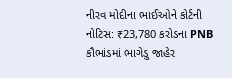નીરવ મોદીના ભાઈઓને કોર્ટની નોટિસ: ₹23,780 કરોડના PNB કૌભાંડમાં ભાગેડુ જાહેર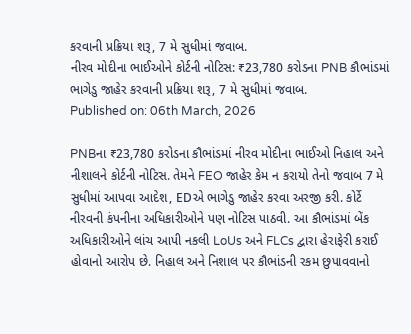કરવાની પ્રક્રિયા શરૂ, 7 મે સુધીમાં જવાબ.
નીરવ મોદીના ભાઈઓને કોર્ટની નોટિસ: ₹23,780 કરોડના PNB કૌભાંડમાં ભાગેડુ જાહેર કરવાની પ્રક્રિયા શરૂ, 7 મે સુધીમાં જવાબ.
Published on: 06th March, 2026

PNBના ₹23,780 કરોડના કૌભાંડમાં નીરવ મોદીના ભાઈઓ નિહાલ અને નીશાલને કોર્ટની નોટિસ. તેમને FEO જાહેર કેમ ન કરાયો તેનો જવાબ 7 મે સુધીમાં આપવા આદેશ, EDએ ભાગેડુ જાહેર કરવા અરજી કરી. કોર્ટે નીરવની કંપનીના અધિકારીઓને પણ નોટિસ પાઠવી. આ કૌભાંડમાં બેંક અધિકારીઓને લાંચ આપી નકલી LoUs અને FLCs દ્વારા હેરાફેરી કરાઈ હોવાનો આરોપ છે. નિહાલ અને નિશાલ પર કૌભાંડની રકમ છુપાવવાનો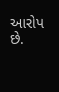આરોપ છે.